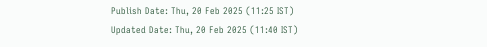Publish Date: Thu, 20 Feb 2025 (11:25 IST)
Updated Date: Thu, 20 Feb 2025 (11:40 IST)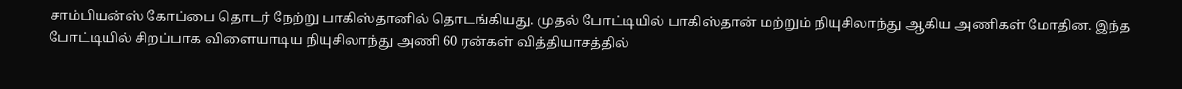சாம்பியன்ஸ் கோப்பை தொடர் நேற்று பாகிஸ்தானில் தொடங்கியது. முதல் போட்டியில் பாகிஸ்தான் மற்றும் நியுசிலாந்து ஆகிய அணிகள் மோதின. இந்த போட்டியில் சிறப்பாக விளையாடிய நியுசிலாந்து அணி 60 ரன்கள் வித்தியாசத்தில்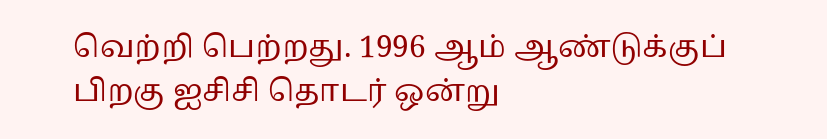வெற்றி பெற்றது. 1996 ஆம் ஆண்டுக்குப் பிறகு ஐசிசி தொடர் ஒன்று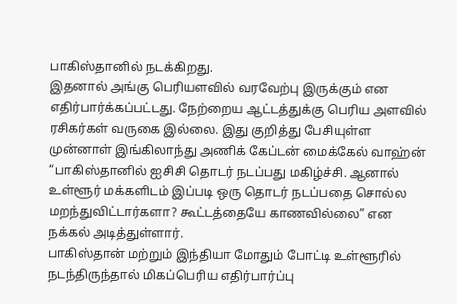பாகிஸ்தானில் நடக்கிறது.
இதனால் அங்கு பெரியளவில் வரவேற்பு இருக்கும் என எதிர்பார்க்கப்பட்டது. நேற்றைய ஆட்டத்துக்கு பெரிய அளவில் ரசிகர்கள் வருகை இல்லை. இது குறித்து பேசியுள்ள முன்னாள் இங்கிலாந்து அணிக் கேப்டன் மைக்கேல் வாஹ்ன் “பாகிஸ்தானில் ஐசிசி தொடர் நடப்பது மகிழ்ச்சி. ஆனால் உள்ளூர் மக்களிடம் இப்படி ஒரு தொடர் நடப்பதை சொல்ல மறந்துவிட்டார்களா? கூட்டத்தையே காணவில்லை” என நக்கல் அடித்துள்ளார்.
பாகிஸ்தான் மற்றும் இந்தியா மோதும் போட்டி உள்ளூரில் நடந்திருந்தால் மிகப்பெரிய எதிர்பார்ப்பு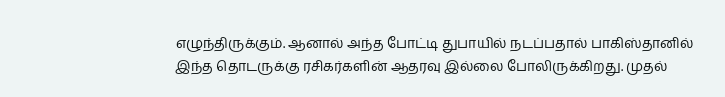எழுந்திருக்கும். ஆனால் அந்த போட்டி துபாயில் நடப்பதால் பாகிஸ்தானில் இந்த தொடருக்கு ரசிகர்களின் ஆதரவு இல்லை போலிருக்கிறது. முதல்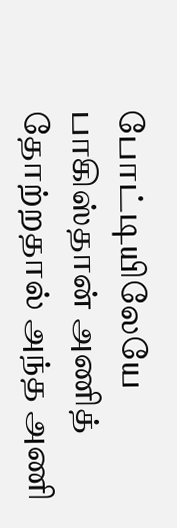போட்டியிலேயே பாகிஸ்தான் அணித் தோற்றதால் அந்த அணி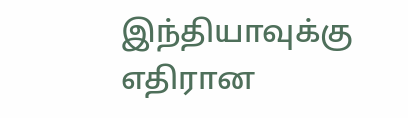இந்தியாவுக்கு எதிரான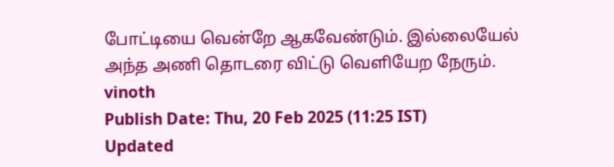போட்டியை வென்றே ஆகவேண்டும். இல்லையேல் அந்த அணி தொடரை விட்டு வெளியேற நேரும்.
vinoth
Publish Date: Thu, 20 Feb 2025 (11:25 IST)
Updated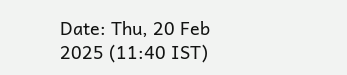Date: Thu, 20 Feb 2025 (11:40 IST)